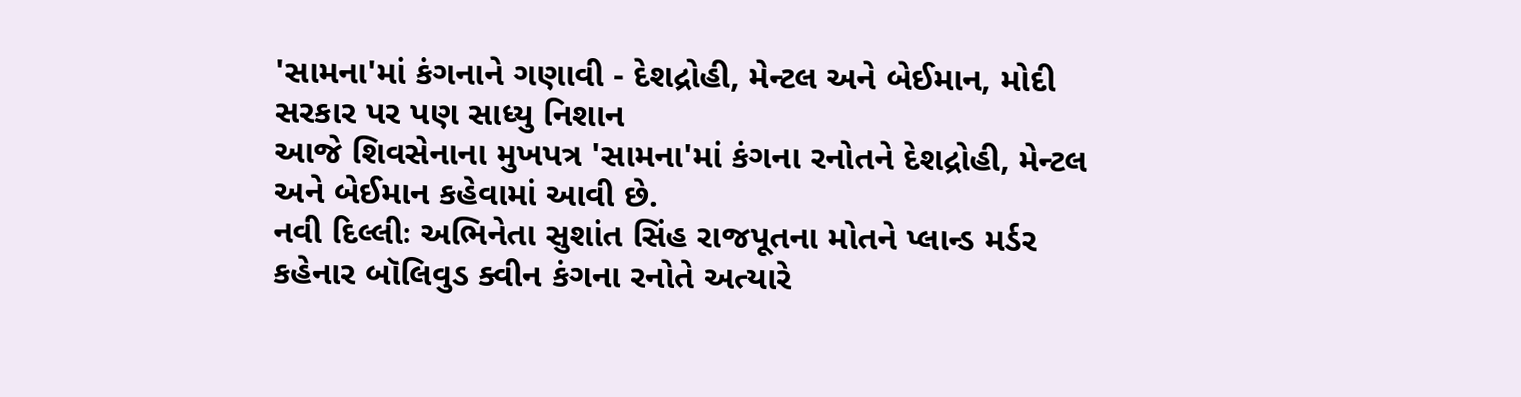'સામના'માં કંગનાને ગણાવી - દેશદ્રોહી, મેન્ટલ અને બેઈમાન, મોદી સરકાર પર પણ સાધ્યુ નિશાન
આજે શિવસેનાના મુખપત્ર 'સામના'માં કંગના રનોતને દેશદ્રોહી, મેન્ટલ અને બેઈમાન કહેવામાં આવી છે.
નવી દિલ્લીઃ અભિનેતા સુશાંત સિંહ રાજપૂતના મોતને પ્લાન્ડ મર્ડર કહેનાર બૉલિવુડ ક્વીન કંગના રનોતે અત્યારે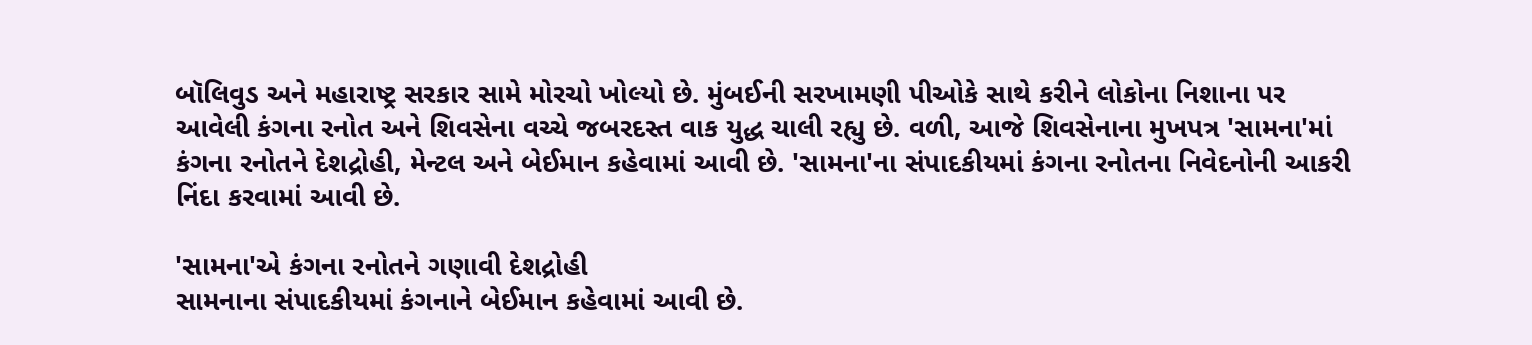બૉલિવુડ અને મહારાષ્ટ્ર સરકાર સામે મોરચો ખોલ્યો છે. મુંબઈની સરખામણી પીઓકે સાથે કરીને લોકોના નિશાના પર આવેલી કંગના રનોત અને શિવસેના વચ્ચે જબરદસ્ત વાક યુદ્ધ ચાલી રહ્યુ છે. વળી, આજે શિવસેનાના મુખપત્ર 'સામના'માં કંગના રનોતને દેશદ્રોહી, મેન્ટલ અને બેઈમાન કહેવામાં આવી છે. 'સામના'ના સંપાદકીયમાં કંગના રનોતના નિવેદનોની આકરી નિંદા કરવામાં આવી છે.

'સામના'એ કંગના રનોતને ગણાવી દેશદ્રોહી
સામનાના સંપાદકીયમાં કંગનાને બેઈમાન કહેવામાં આવી છે.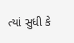ત્યાં સુધી કે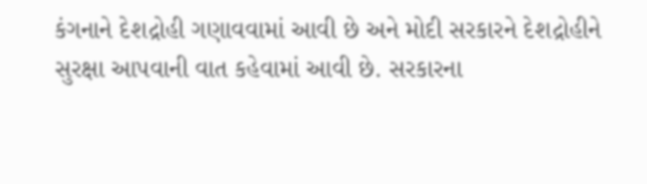કંગનાને દેશદ્રોહી ગણાવવામાં આવી છે અને મોદી સરકારને દેશદ્રોહીને સુરક્ષા આપવાની વાત કહેવામાં આવી છે. સરકારના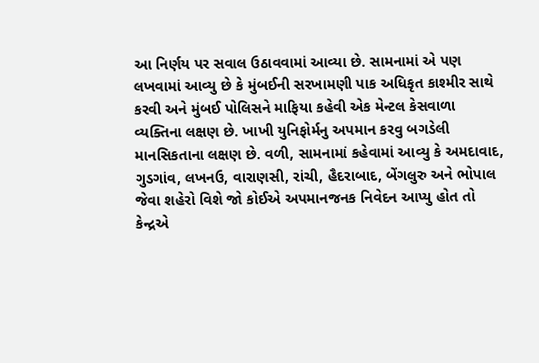આ નિર્ણય પર સવાલ ઉઠાવવામાં આવ્યા છે. સામનામાં એ પણ લખવામાં આવ્યુ છે કે મુંબઈની સરખામણી પાક અધિકૃત કાશ્મીર સાથે કરવી અને મુંબઈ પોલિસને માફિયા કહેવી એક મેન્ટલ કેસવાળા વ્યક્તિના લક્ષણ છે. ખાખી યુનિફોર્મનુ અપમાન કરવુ બગડેલી માનસિકતાના લક્ષણ છે. વળી, સામનામાં કહેવામાં આવ્યુ કે અમદાવાદ, ગુડગાંવ, લખનઉ, વારાણસી, રાંચી, હૈદરાબાદ, બેંગલુરુ અને ભોપાલ જેવા શહેરો વિશે જો કોઈએ અપમાનજનક નિવેદન આપ્યુ હોત તો કેન્દ્રએ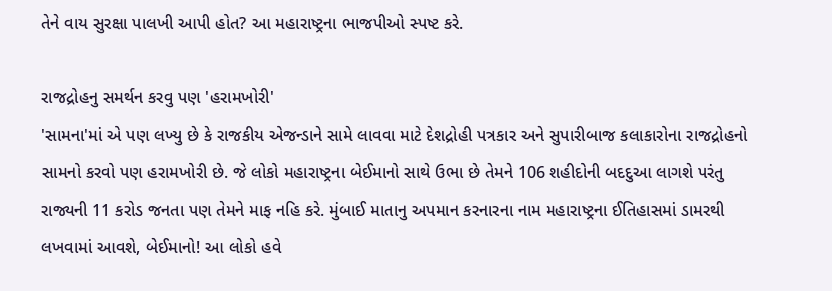તેને વાય સુરક્ષા પાલખી આપી હોત? આ મહારાષ્ટ્રના ભાજપીઓ સ્પષ્ટ કરે.

રાજદ્રોહનુ સમર્થન કરવુ પણ 'હરામખોરી'
'સામના'માં એ પણ લખ્યુ છે કે રાજકીય એજન્ડાને સામે લાવવા માટે દેશદ્રોહી પત્રકાર અને સુપારીબાજ કલાકારોના રાજદ્રોહનો સામનો કરવો પણ હરામખોરી છે. જે લોકો મહારાષ્ટ્રના બેઈમાનો સાથે ઉભા છે તેમને 106 શહીદોની બદદુઆ લાગશે પરંતુ રાજ્યની 11 કરોડ જનતા પણ તેમને માફ નહિ કરે. મુંબાઈ માતાનુ અપમાન કરનારના નામ મહારાષ્ટ્રના ઈતિહાસમાં ડામરથી લખવામાં આવશે, બેઈમાનો! આ લોકો હવે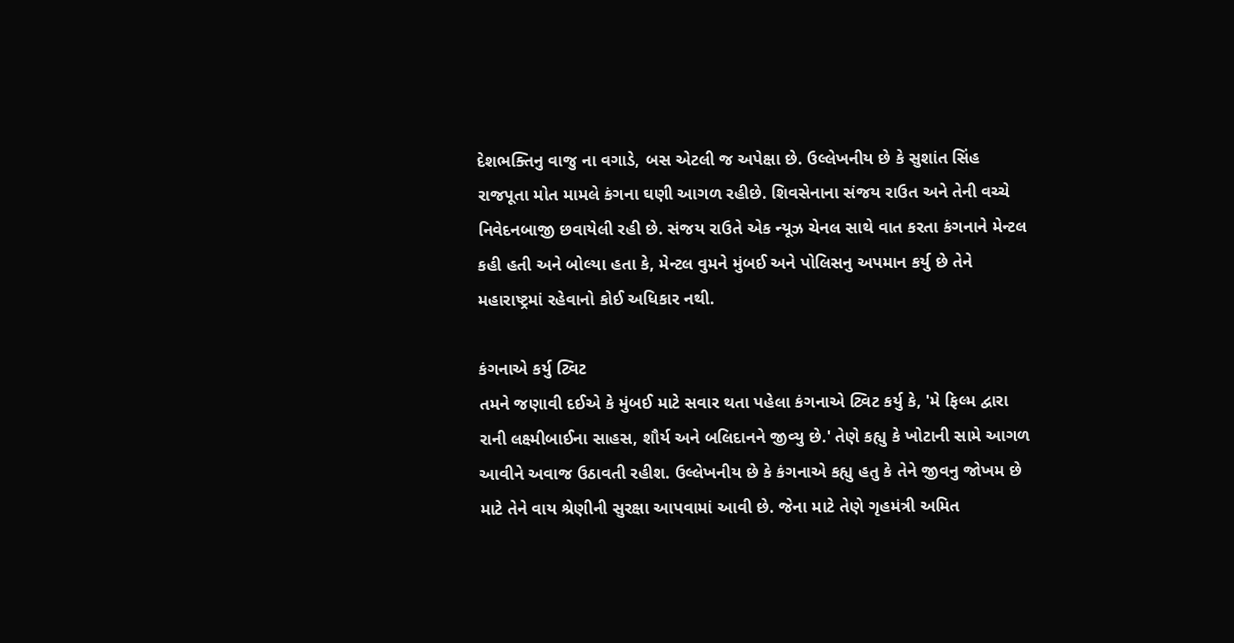દેશભક્તિનુ વાજુ ના વગાડે, બસ એટલી જ અપેક્ષા છે. ઉલ્લેખનીય છે કે સુશાંત સિંહ રાજપૂતા મોત મામલે કંગના ઘણી આગળ રહીછે. શિવસેનાના સંજય રાઉત અને તેની વચ્ચે નિવેદનબાજી છવાયેલી રહી છે. સંજય રાઉતે એક ન્યૂઝ ચેનલ સાથે વાત કરતા કંગનાને મેન્ટલ કહી હતી અને બોલ્યા હતા કે, મેન્ટલ વુમને મુંબઈ અને પોલિસનુ અપમાન કર્યુ છે તેને મહારાષ્ટ્રમાં રહેવાનો કોઈ અધિકાર નથી.

કંગનાએ કર્યુ ટ્વિટ
તમને જણાવી દઈએ કે મુંબઈ માટે સવાર થતા પહેલા કંગનાએ ટ્વિટ કર્યુ કે, 'મે ફિલ્મ દ્વારા રાની લક્ષ્મીબાઈના સાહસ, શૌર્ય અને બલિદાનને જીવ્યુ છે.' તેણે કહ્યુ કે ખોટાની સામે આગળ આવીને અવાજ ઉઠાવતી રહીશ. ઉલ્લેખનીય છે કે કંગનાએ કહ્યુ હતુ કે તેને જીવનુ જોખમ છે માટે તેને વાય શ્રેણીની સુરક્ષા આપવામાં આવી છે. જેના માટે તેણે ગૃહમંત્રી અમિત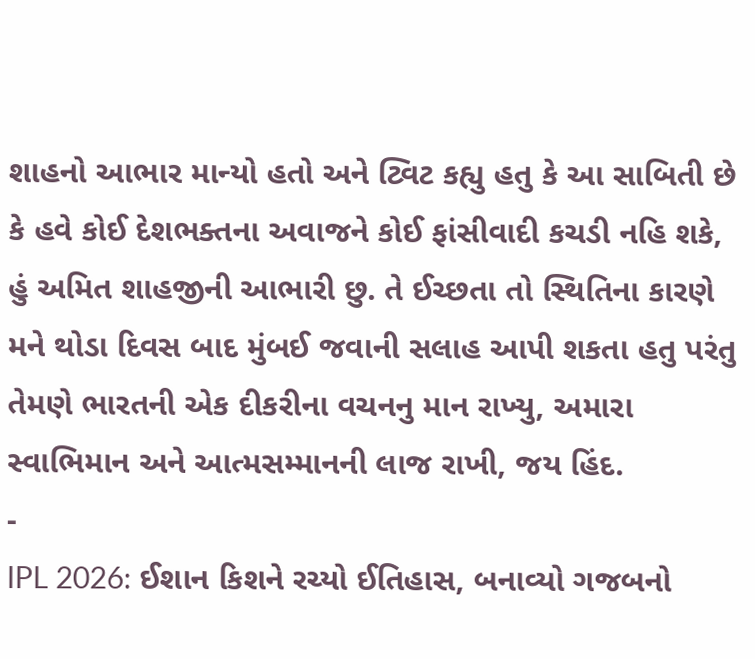શાહનો આભાર માન્યો હતો અને ટ્વિટ કહ્યુ હતુ કે આ સાબિતી છે કે હવે કોઈ દેશભક્તના અવાજને કોઈ ફાંસીવાદી કચડી નહિ શકે, હું અમિત શાહજીની આભારી છુ. તે ઈચ્છતા તો સ્થિતિના કારણે મને થોડા દિવસ બાદ મુંબઈ જવાની સલાહ આપી શકતા હતુ પરંતુ તેમણે ભારતની એક દીકરીના વચનનુ માન રાખ્યુ, અમારા સ્વાભિમાન અને આત્મસમ્માનની લાજ રાખી, જય હિંદ.
-
IPL 2026: ઈશાન કિશને રચ્યો ઈતિહાસ, બનાવ્યો ગજબનો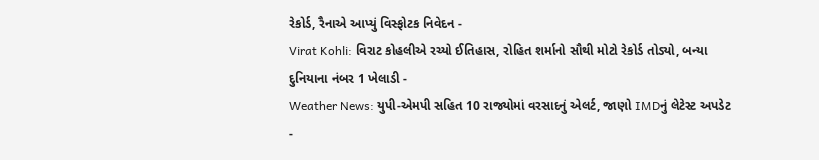રેકોર્ડ, રૈનાએ આપ્યું વિસ્ફોટક નિવેદન -
Virat Kohli: વિરાટ કોહલીએ રચ્યો ઈતિહાસ, રોહિત શર્માનો સૌથી મોટો રેકોર્ડ તોડ્યો, બન્યા દુનિયાના નંબર 1 ખેલાડી -
Weather News: યુપી-એમપી સહિત 10 રાજ્યોમાં વરસાદનું એલર્ટ, જાણો IMDનું લેટેસ્ટ અપડેટ -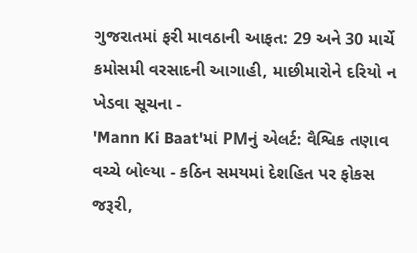ગુજરાતમાં ફરી માવઠાની આફત: 29 અને 30 માર્ચે કમોસમી વરસાદની આગાહી, માછીમારોને દરિયો ન ખેડવા સૂચના -
'Mann Ki Baat'માં PMનું એલર્ટ: વૈશ્વિક તણાવ વચ્ચે બોલ્યા - કઠિન સમયમાં દેશહિત પર ફોકસ જરૂરી,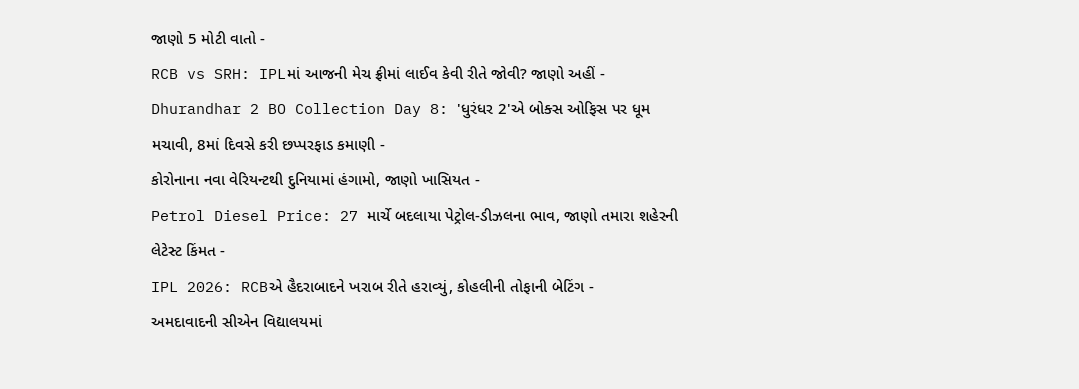જાણો 5 મોટી વાતો -
RCB vs SRH: IPLમાં આજની મેચ ફ્રીમાં લાઈવ કેવી રીતે જોવી? જાણો અહીં -
Dhurandhar 2 BO Collection Day 8: 'ધુરંધર 2'એ બોક્સ ઓફિસ પર ધૂમ મચાવી, 8માં દિવસે કરી છપ્પરફાડ કમાણી -
કોરોનાના નવા વેરિયન્ટથી દુનિયામાં હંગામો, જાણો ખાસિયત -
Petrol Diesel Price: 27 માર્ચે બદલાયા પેટ્રોલ-ડીઝલના ભાવ, જાણો તમારા શહેરની લેટેસ્ટ કિંમત -
IPL 2026: RCBએ હૈદરાબાદને ખરાબ રીતે હરાવ્યું, કોહલીની તોફાની બેટિંગ -
અમદાવાદની સીએન વિદ્યાલયમાં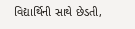વિદ્યાર્થિની સાથે છેડતી,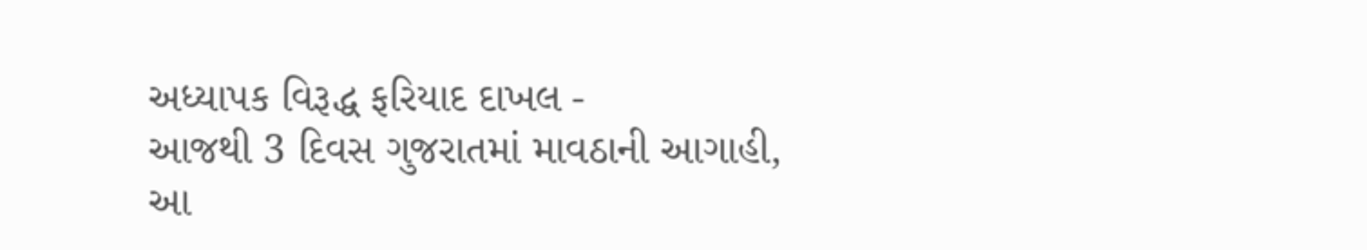અધ્યાપક વિરૂદ્ધ ફરિયાદ દાખલ -
આજથી 3 દિવસ ગુજરાતમાં માવઠાની આગાહી, આ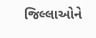જિલ્લાઓને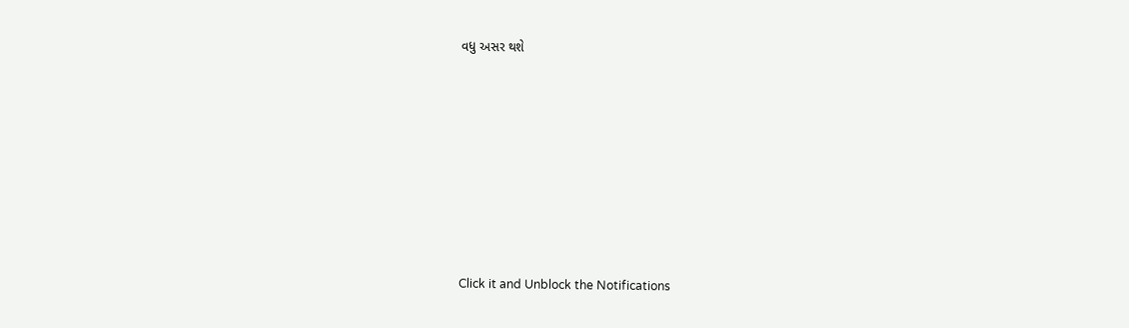વધુ અસર થશે








Click it and Unblock the Notifications